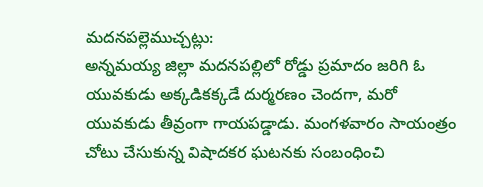మదనపల్లెముచ్చట్లు:
అన్నమయ్య జిల్లా మదనపల్లిలో రోడ్డు ప్రమాదం జరిగి ఓ యువకుడు అక్కడికక్కడే దుర్మరణం చెందగా, మరో యువకుడు తీవ్రంగా గాయపడ్డాడు. మంగళవారం సాయంత్రం చోటు చేసుకున్న విషాదకర ఘటనకు సంబంధించి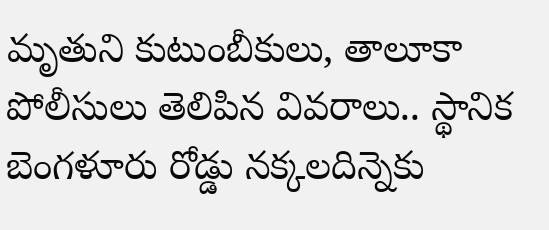మృతుని కుటుంబీకులు, తాలూకా పోలీసులు తెలిపిన వివరాలు.. స్థానిక బెంగళూరు రోడ్డు నక్కలదిన్నెకు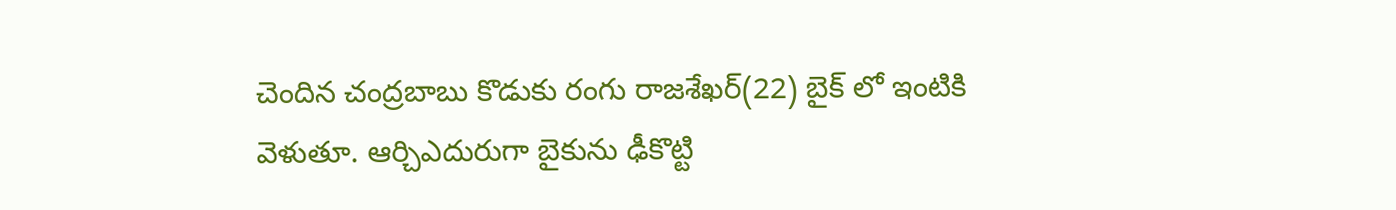చెందిన చంద్రబాబు కొడుకు రంగు రాజశేఖర్(22) బైక్ లో ఇంటికి వెళుతూ. ఆర్చిఎదురుగా బైకును ఢీకొట్టి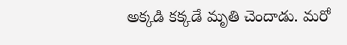అక్కడి కక్కడే మృతి చెందాడు. మరో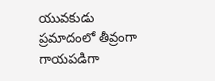యువకుడు ప్రమాదంలో తీవ్రంగా గాయపడిగా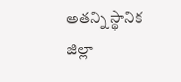అతన్ని స్థానిక జిల్లా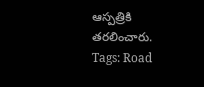ఆస్పత్రికి తరలించారు.
Tags: Road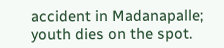accident in Madanapalle; youth dies on the spot.